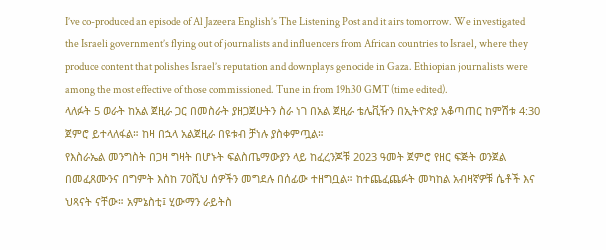I’ve co-produced an episode of Al Jazeera English’s The Listening Post and it airs tomorrow. We investigated the Israeli government’s flying out of journalists and influencers from African countries to Israel, where they produce content that polishes Israel’s reputation and downplays genocide in Gaza. Ethiopian journalists were among the most effective of those commissioned. Tune in from 19h30 GMT (time edited).
ላለፉት 5 ወራት ከአል ጀዚራ ጋር በመስራት ያዘጋጀሁትን ስራ ነገ በአል ጀዚራ ቴሌቪዥን በኢትዮጵያ አቆጣጠር ከምሽቱ 4:30 ጀምሮ ይተላለፋል። ከዛ በኋላ አልጀዚራ በዩቱብ ቻነሉ ያስቀምጧል።
የእስራኤል መንግስት በጋዛ ግዛት በሆኑት ፍልስጤማውያን ላይ ከፈረንጆቹ 2023 ዓመት ጀምሮ የዘር ፍጅት ወንጀል በመፈጸሙንና በግምት እስከ 70ሺህ ሰዎችን መግደሉ በሰፊው ተዘግቧል። ከተጨፈጨፉት መካከል አብዛኛዎቹ ሴቶች እና ህጻናት ናቸው። አምኔስቲ፤ ሂውማን ራይትስ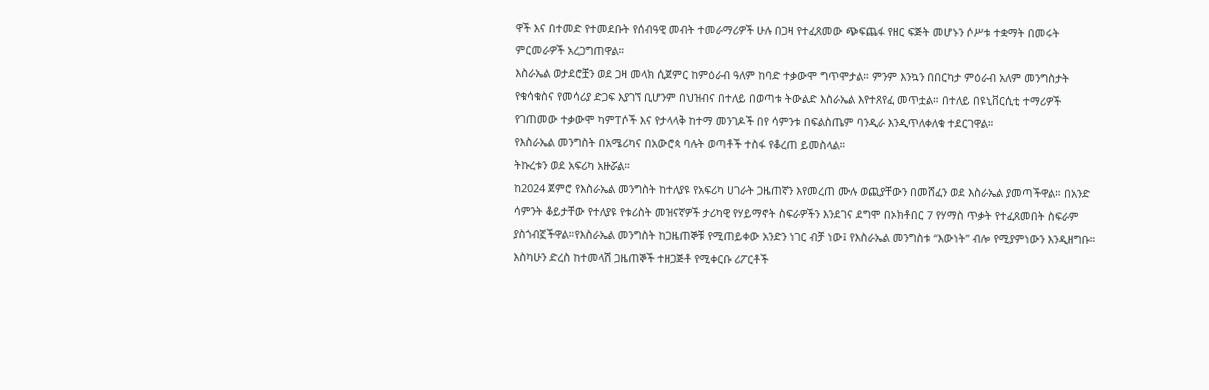ዋች እና በተመድ የተመደቡት የሰብዓዊ መብት ተመራማሪዎች ሁሉ በጋዛ የተፈጸመው ጭፍጨፋ የዘር ፍጅት መሆኑን ሶሥቱ ተቋማት በመሩት ምርመራዎች አረጋግጠዋል።
እስራኤል ወታደሮቿን ወደ ጋዛ መላክ ሲጀምር ከምዕራብ ዓለም ከባድ ተቃውሞ ግጥሞታል። ምንም እንኳን በበርካታ ምዕራብ አለም መንግስታት የቁሳቁስና የመሳሪያ ድጋፍ እያገኘ ቢሆንም በህዝብና በተለይ በወጣቱ ትውልድ እስራኤል እየተጸየፈ መጥቷል። በተለይ በዩኒቨርሲቲ ተማሪዎች የገጠመው ተቃውሞ ካምፐሶች እና የታላላቅ ከተማ መንገዶች በየ ሳምንቱ በፍልስጤም ባንዲራ እንዲጥለቀለቁ ተደርገዋል።
የእስራኤል መንግስት በአሜሪካና በአውሮጳ ባሉት ወጣቶች ተስፋ የቆረጠ ይመስላል።
ትኩረቱን ወደ አፍሪካ አዙሯል።
ከ2024 ጀምሮ የእስራኤል መንግስት ከተለያዩ የአፍሪካ ሀገራት ጋዜጠኛን እየመረጠ ሙሉ ወጪያቸውን በመሸፈን ወደ እስራኤል ያመጣችዋል። በአንድ ሳምንት ቆይታቸው የተለያዩ የቱሪስት መዝናኛዎች ታሪካዊ የሃይማኖት ስፍራዎችን እንደገና ደግሞ በኦክቶበር 7 የሃማስ ጥቃት የተፈጸመበት ስፍራም ያስጎብኟችዋል።የእስራኤል መንግስት ከጋዜጠኞቹ የሚጠይቀው አንድን ነገር ብቻ ነው፤ የእስራኤል መንግስቱ “እውነት” ብሎ የሚያምነውን እንዲዘግቡ።
እስካሁን ድረስ ከተመላሽ ጋዜጠኞች ተዘጋጅቶ የሚቀርቡ ሪፖርቶች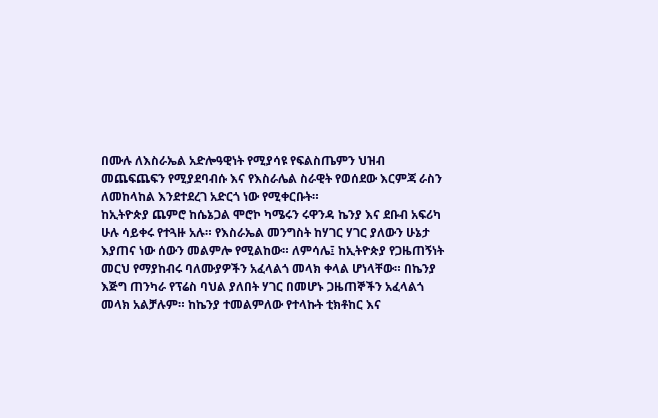በሙሉ ለእስራኤል አድሎዓዊነት የሚያሳዩ የፍልስጤምን ህዝብ መጨፍጨፍን የሚያደባብሱ እና የእስራሌል ስራዊት የወሰደው እርምጃ ራስን ለመከላከል እንደተደረገ አድርጎ ነው የሚቀርቡት።
ከኢትዮጵያ ጨምሮ ከሴኔጋል ሞሮኮ ካሜሩን ሩዋንዳ ኬንያ እና ደቡብ አፍሪካ ሁሉ ሳይቀሩ የተጓዙ አሉ። የእስራኤል መንግስት ከሃገር ሃገር ያለውን ሁኔታ እያጠና ነው ሰውን መልምሎ የሚልከው። ለምሳሌ፤ ከኢትዮጵያ የጋዜጠኝነት መርህ የማያከብሩ ባለሙያዎችን አፈላልጎ መላክ ቀላል ሆነላቸው። በኬንያ እጅግ ጠንካራ የፕሬስ ባህል ያለበት ሃገር በመሆኑ ጋዜጠኞችን አፈላልጎ መላክ አልቻሉም። ከኬንያ ተመልምለው የተላኩት ቲክቶከር እና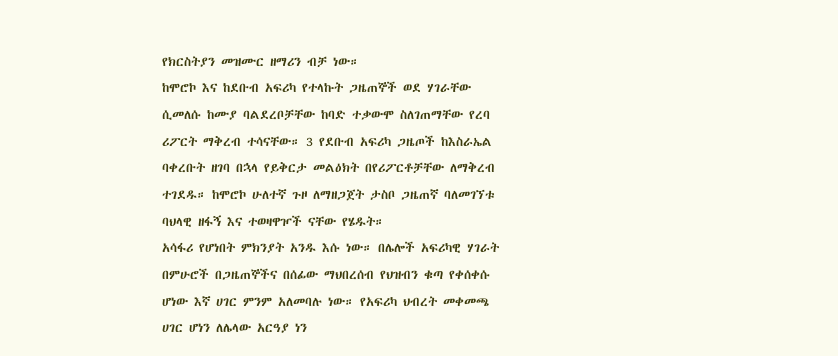የክርስትያን መዝሙር ዘማሪን ብቻ ነው።
ከሞሮኮ እና ከደቡብ አፍሪካ የተላኩት ጋዜጠኞች ወደ ሃገራቸው ሲመለሱ ከሙያ ባልደረቦቻቸው ከባድ ተቃውሞ ስለገጠማቸው የረባ ሪፖርት ማቅረብ ተሳናቸው። 3 የደቡብ አፍሪካ ጋዜጦች ከእስራኤል ባቀረቡት ዘገባ በኋላ የይቅርታ መልዕክት በየሪፖርቶቻቸው ለማቅረብ ተገደዱ። ከሞሮኮ ሁለተኛ ጉዞ ለማዘጋጀት ታስቦ ጋዜጠኛ ባለመገኘቱ ባህላዊ ዘፋኝ እና ተወዛዋዦች ናቸው የሄዱት።
አሳፋሪ የሆነበት ምክንያት አንዱ እሱ ነው። በሌሎች አፍሪካዊ ሃገራት በምሁሮች በጋዜጠኞችና በሰፊው ማህበረሰብ የህዝብን ቁጣ የቀሰቀሱ ሆነው እኛ ሀገር ምንም አለመባሉ ነው። የአፍሪካ ህብረት መቀመጫ ሀገር ሆነን ለሌላው አርዓያ ነን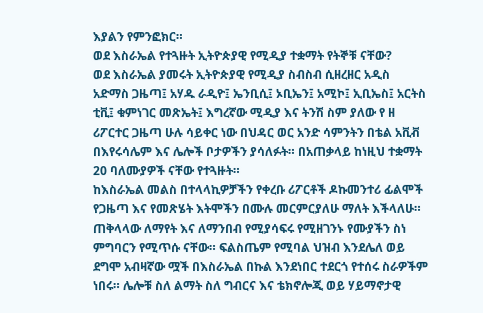እያልን የምንፎክር።
ወደ እስራኤል የተጓዙት ኢትዮጵያዊ የሚዲያ ተቋማት የትኞቹ ናቸው?
ወደ እስራኤል ያመሩት ኢትዮጵያዊ የሚዲያ ስብስብ ሲዘረዘር አዲስ አድማስ ጋዜጣ፤ አሃዱ ራዲዮ፤ ኤንቢሲ፤ ኦቢኤን፤ አሚኮ፤ ኢቢኤስ፤ አርትስ ቲቪ፤ ቁምነገር መጽኤት፤ እግረኛው ሚዲያ እና ትንሽ ስም ያለው የ ዘ ሪፖርተር ጋዜጣ ሁሉ ሳይቀር ነው በህዳር ወር አንድ ሳምንትን በቴል አቪቭ በእየሩሳሌም እና ሌሎች ቦታዎችን ያሳለፉት። በአጠቃላይ ከነዚህ ተቋማት 20 ባለሙያዎች ናቸው የተጓዙት።
ከእስራኤል መልስ በተላላኪዎቻችን የቀረቡ ሪፖርቶች ዶኩመንተሪ ፊልሞች የጋዜጣ እና የመጽሄት እትሞችን በሙሉ መርምርያለሁ ማለት እችላለሁ። ጠቅላላው ለማየት እና ለማንበብ የሚያሳፍሩ የሚዘገንኑ የሙያችን ስነ ምግባርን የሚጥሱ ናቸው። ፍልስጤም የሚባል ህዝብ እንደሌለ ወይ ደግሞ አብዛኛው ሟች በእስራኤል በኩል እንደነበር ተደርጎ የተሰሩ ስራዎችም ነበሩ። ሌሎቹ ስለ ልማት ስለ ግብርና እና ቴክኖሎጂ ወይ ሃይማኖታዊ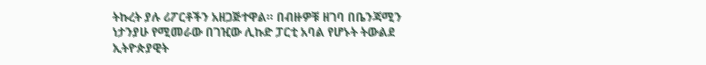ትኩረት ያሉ ሪፖርቶችን አዘጋጅተዋል። በብዙዎቹ ዘገባ በቤንጃሚን ነታንያሁ የሚመራው በገዢው ሊኩድ ፓርቲ አባል የሆኑት ትውልደ ኢትዮጵያዊት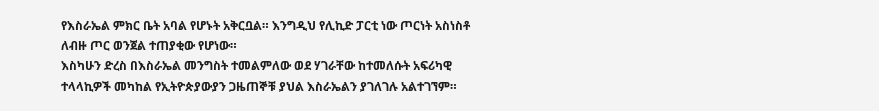የእስራኤል ምክር ቤት አባል የሆኑት አቅርቧል። እንግዲህ የሊኪድ ፓርቲ ነው ጦርነት አስነስቶ ለብዙ ጦር ወንጀል ተጠያቂው የሆነው።
እስካሁን ድረስ በእስራኤል መንግስት ተመልምለው ወደ ሃገራቸው ከተመለሱት አፍሪካዊ ተላላኪዎች መካከል የኢትዮጵያውያን ጋዜጠኞቹ ያህል እስራኤልን ያገለገሉ አልተገኘም።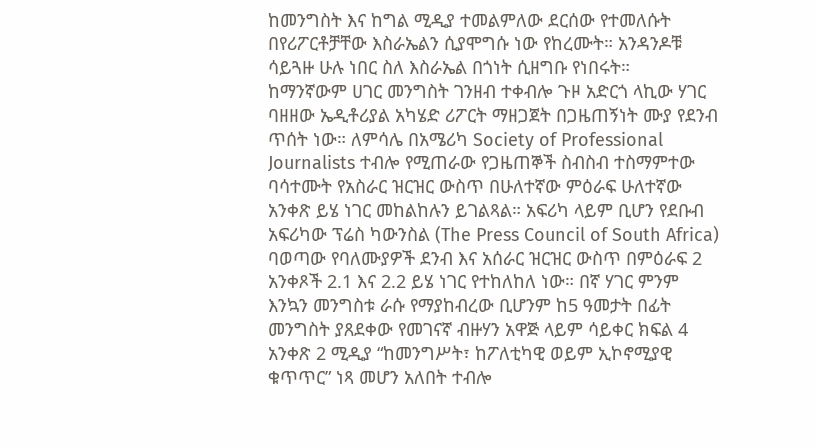ከመንግስት እና ከግል ሚዲያ ተመልምለው ደርሰው የተመለሱት በየሪፖርቶቻቸው እስራኤልን ሲያሞግሱ ነው የከረሙት። አንዳንዶቹ ሳይጓዙ ሁሉ ነበር ስለ እስራኤል በጎነት ሲዘግቡ የነበሩት።
ከማንኛውም ሀገር መንግስት ገንዘብ ተቀብሎ ጉዞ አድርጎ ላኪው ሃገር ባዘዘው ኤዲቶሪያል አካሄድ ሪፖርት ማዘጋጀት በጋዜጠኝነት ሙያ የደንብ ጥሰት ነው። ለምሳሌ በአሜሪካ Society of Professional Journalists ተብሎ የሚጠራው የጋዜጠኞች ስብስብ ተስማምተው ባሳተሙት የአስራር ዝርዝር ውስጥ በሁለተኛው ምዕራፍ ሁለተኛው አንቀጽ ይሄ ነገር መከልከሉን ይገልጻል። አፍሪካ ላይም ቢሆን የደቡብ አፍሪካው ፕሬስ ካውንስል (The Press Council of South Africa) ባወጣው የባለሙያዎች ደንብ እና አሰራር ዝርዝር ውስጥ በምዕራፍ 2 አንቀጾች 2.1 እና 2.2 ይሄ ነገር የተከለከለ ነው። በኛ ሃገር ምንም እንኳን መንግስቱ ራሱ የማያከብረው ቢሆንም ከ5 ዓመታት በፊት መንግስት ያጸደቀው የመገናኛ ብዙሃን አዋጅ ላይም ሳይቀር ክፍል 4 አንቀጽ 2 ሚዲያ “ከመንግሥት፣ ከፖለቲካዊ ወይም ኢኮኖሚያዊ ቁጥጥር” ነጻ መሆን አለበት ተብሎ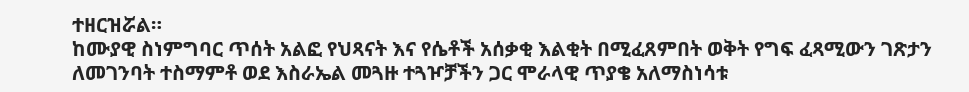ተዘርዝሯል።
ከሙያዊ ስነምግባር ጥሰት አልፎ የህጻናት እና የሴቶች አሰቃቂ እልቂት በሚፈጸምበት ወቅት የግፍ ፈጻሚውን ገጽታን ለመገንባት ተስማምቶ ወደ እስራኤል መጓዙ ተጓዦቻችን ጋር ሞራላዊ ጥያቄ አለማስነሳቱ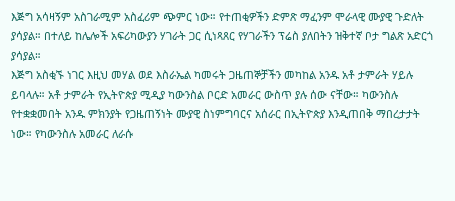እጅግ አሳዛኝም አስገራሚም አስፈሪም ጭምር ነው። የተጠቂዎችን ድምጽ ማፈንም ሞራላዊ ሙያዊ ጉድለት ያሳያል። በተለይ ከሌሎች አፍሪካውያን ሃገራት ጋር ሲነጻጸር የሃገራችን ፕሬስ ያለበትን ዝቅተኛ ቦታ ግልጽ አድርጎ ያሳያል።
እጅግ አስቂኙ ነገር እዚህ መሃል ወደ እስራኤል ካመሩት ጋዜጠኞቻችን መካከል አንዱ አቶ ታምራት ሃይሉ ይባላሉ። አቶ ታምራት የኢትዮጵያ ሚዲያ ካውንስል ቦርድ አመራር ውስጥ ያሉ ሰው ናቸው። ካውንስሉ የተቋቋመበት አንዱ ምክንያት የጋዜጠኝነት ሙያዊ ስነምግባርና አሰራር በኢትዮጵያ እንዲጠበቅ ማበረታታት ነው። የካውንስሉ አመራር ለራሱ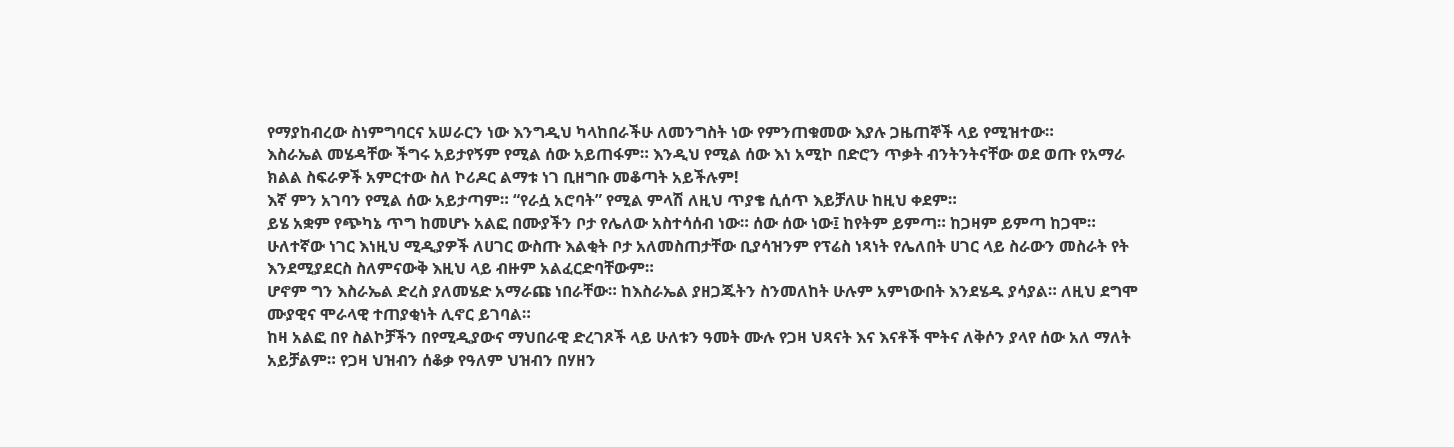የማያከብረው ስነምግባርና አሠራርን ነው እንግዲህ ካላከበራችሁ ለመንግስት ነው የምንጠቁመው እያሉ ጋዜጠኞች ላይ የሚዝተው።
እስራኤል መሄዳቸው ችግሩ አይታየኝም የሚል ሰው አይጠፋም። እንዲህ የሚል ሰው እነ አሚኮ በድሮን ጥቃት ብንትንትናቸው ወደ ወጡ የአማራ ክልል ስፍራዎች አምርተው ስለ ኮሪዶር ልማቱ ነገ ቢዘግቡ መቆጣት አይችሉም!
እኛ ምን አገባን የሚል ሰው አይታጣም። “የራሷ አሮባት” የሚል ምላሽ ለዚህ ጥያቄ ሲሰጥ እይቻለሁ ከዚህ ቀደም።
ይሄ አቋም የጭካኔ ጥግ ከመሆኑ አልፎ በሙያችን ቦታ የሌለው አስተሳሰብ ነው። ሰው ሰው ነው፤ ከየትም ይምጣ። ከጋዛም ይምጣ ከጋሞ።
ሁለተኛው ነገር እነዚህ ሚዲያዎች ለሀገር ውስጡ እልቂት ቦታ አለመስጠታቸው ቢያሳዝንም የፕሬስ ነጻነት የሌለበት ሀገር ላይ ስራውን መስራት የት እንደሚያደርስ ስለምናውቅ እዚህ ላይ ብዙም አልፈርድባቸውም።
ሆኖም ግን እስራኤል ድረስ ያለመሄድ አማራጩ ነበራቸው። ከእስራኤል ያዘጋጁትን ስንመለከት ሁሉም አምነውበት እንደሄዱ ያሳያል። ለዚህ ደግሞ ሙያዊና ሞራላዊ ተጠያቂነት ሊኖር ይገባል።
ከዛ አልፎ በየ ስልኮቻችን በየሚዲያውና ማህበራዊ ድረገጾች ላይ ሁለቱን ዓመት ሙሉ የጋዛ ህጻናት እና እናቶች ሞትና ለቅሶን ያላየ ሰው አለ ማለት አይቻልም። የጋዛ ህዝብን ሰቆቃ የዓለም ህዝብን በሃዘን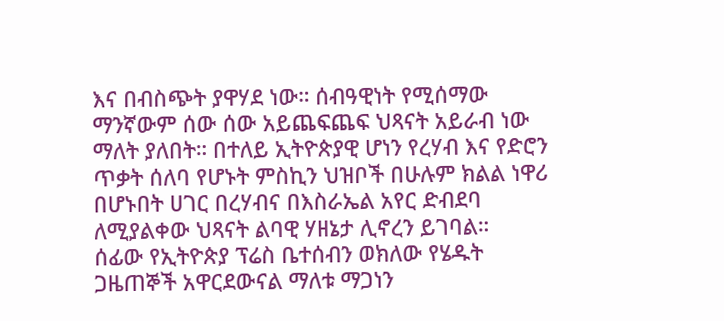እና በብስጭት ያዋሃደ ነው። ሰብዓዊነት የሚሰማው ማንኛውም ሰው ሰው አይጨፍጨፍ ህጻናት አይራብ ነው ማለት ያለበት። በተለይ ኢትዮጵያዊ ሆነን የረሃብ እና የድሮን ጥቃት ሰለባ የሆኑት ምስኪን ህዝቦች በሁሉም ክልል ነዋሪ በሆኑበት ሀገር በረሃብና በእስራኤል አየር ድብደባ ለሚያልቀው ህጻናት ልባዊ ሃዘኔታ ሊኖረን ይገባል።
ሰፊው የኢትዮጵያ ፕሬስ ቤተሰብን ወክለው የሄዱት ጋዜጠኞች አዋርደውናል ማለቱ ማጋነን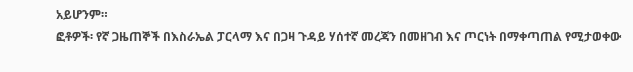አይሆንም።
ፎቶዎች፡ የኛ ጋዜጠኞች በእስራኤል ፓርላማ እና በጋዛ ጉዳይ ሃሰተኛ መረጃን በመዘገብ እና ጦርነት በማቀጣጠል የሚታወቀው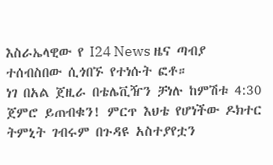እስራኤላዊው የ I24 News ዜና ጣብያ ተሰብስበው ሲጎበኙ የተነሱት ፎቶ።
ነገ በአል ጀዚራ በቴሌቪዥን ቻነሉ ከምሽቱ 4:30 ጀምሮ ይጠብቁን! ምርጥ እህቴ የሆነችው ዶክተር ትምኒት ገብሩም በጉዳዩ አስተያየቷን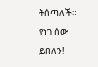ትሰጣለች።
የነገ ሰው ይበለን!